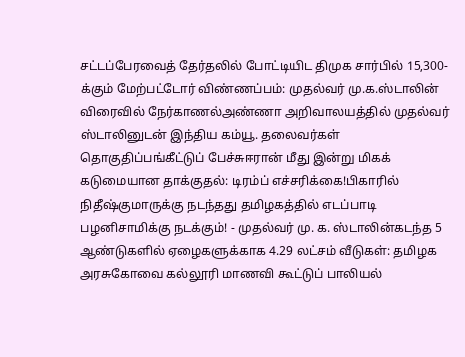சட்டப்பேரவைத் தேர்தலில் போட்டியிட திமுக சார்பில் 15,300-க்கும் மேற்பட்டோர் விண்ணப்பம்: முதல்வர் மு.க.ஸ்டாலின் விரைவில் நேர்காணல்அண்ணா அறிவாலயத்தில் முதல்வர் ஸ்டாலினுடன் இந்திய கம்யூ. தலைவர்கள் தொகுதிப்பங்கீட்டுப் பேச்சுஈரான் மீது இன்று மிகக் கடுமையான தாக்குதல்: டிரம்ப் எச்சரிக்கை!பிகாரில் நிதீஷ்குமாருக்கு நடந்தது தமிழகத்தில் எடப்பாடி பழனிசாமிக்கு நடக்கும்! - முதல்வர் மு. க. ஸ்டாலின்கடந்த 5 ஆண்டுகளில் ஏழைகளுக்காக 4.29 லட்சம் வீடுகள்: தமிழக அரசுகோவை கல்லூரி மாணவி கூட்டுப் பாலியல்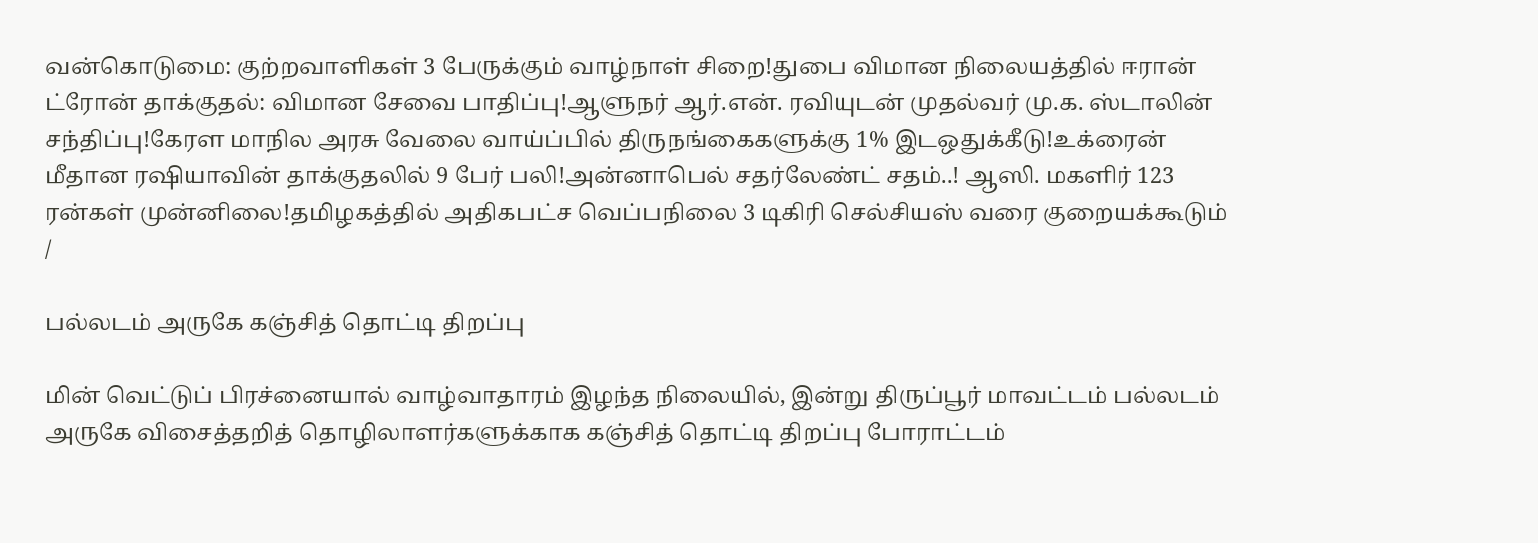வன்கொடுமை: குற்றவாளிகள் 3 பேருக்கும் வாழ்நாள் சிறை!துபை விமான நிலையத்தில் ஈரான் ட்ரோன் தாக்குதல்: விமான சேவை பாதிப்பு!ஆளுநர் ஆர்.என். ரவியுடன் முதல்வர் மு.க. ஸ்டாலின் சந்திப்பு!கேரள மாநில அரசு வேலை வாய்ப்பில் திருநங்கைகளுக்கு 1% இடஒதுக்கீடு!உக்ரைன் மீதான ரஷியாவின் தாக்குதலில் 9 பேர் பலி!அன்னாபெல் சதர்லேண்ட் சதம்..! ஆஸி. மகளிர் 123 ரன்கள் முன்னிலை!தமிழகத்தில் அதிகபட்ச வெப்பநிலை 3 டிகிரி செல்சியஸ் வரை குறையக்கூடும்
/

பல்லடம் அருகே கஞ்சித் தொட்டி திறப்பு

மின் வெட்டுப் பிரச்னையால் வாழ்வாதாரம் இழந்த நிலையில், இன்று திருப்பூர் மாவட்டம் பல்லடம் அருகே விசைத்தறித் தொழிலாளர்களுக்காக கஞ்சித் தொட்டி திறப்பு போராட்டம்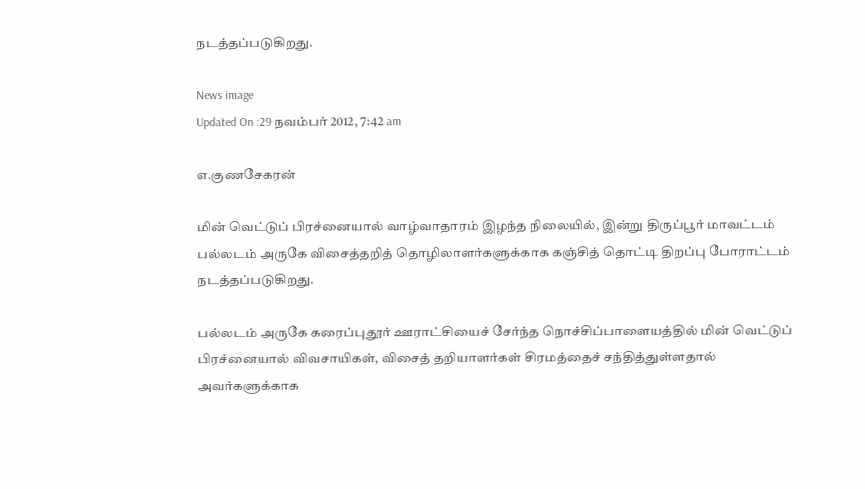நடத்தப்படுகிறது.

News image
Updated On :29 நவம்பர் 2012, 7:42 am

எ.குணசேகரன்

மின் வெட்டுப் பிரச்னையால் வாழ்வாதாரம் இழந்த நிலையில், இன்று திருப்பூர் மாவட்டம் பல்லடம் அருகே விசைத்தறித் தொழிலாளர்களுக்காக கஞ்சித் தொட்டி திறப்பு போராட்டம் நடத்தப்படுகிறது.

பல்லடம் அருகே கரைப்புதூர் ஊராட்சியைச் சேர்ந்த நொச்சிப்பாளையத்தில் மின் வெட்டுப் பிரச்னையால் விவசாயிகள், விசைத் தறியாளர்கள் சிரமத்தைச் சந்தித்துள்ளதால் அவர்களுக்காக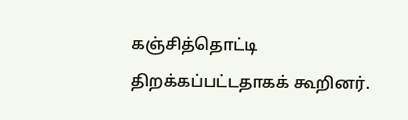கஞ்சித்தொட்டி திறக்கப்பட்டதாகக் கூறினர்.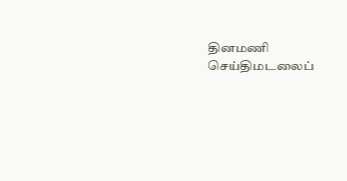தினமணி செய்திமடலைப்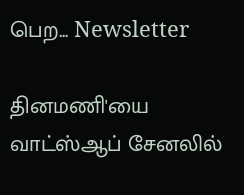பெற... Newsletter

தினமணி'யை வாட்ஸ்ஆப் சேனலில்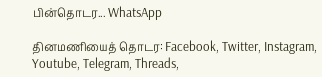பின்தொடர... WhatsApp

தினமணியைத் தொடர: Facebook, Twitter, Instagram, Youtube, Telegram, Threads,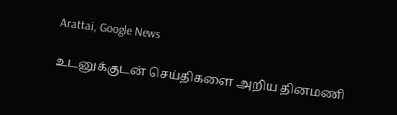Arattai, Google News

உடனுக்குடன் செய்திகளை அறிய தினமணி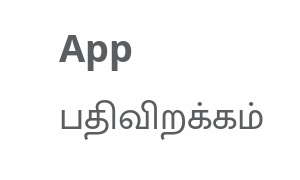App பதிவிறக்கம்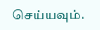செய்யவும்.